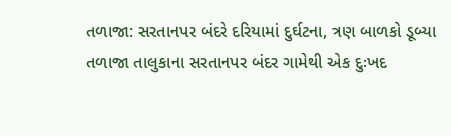તળાજા: સરતાનપર બંદરે દરિયામાં દુર્ઘટના, ત્રણ બાળકો ડૂબ્યા
તળાજા તાલુકાના સરતાનપર બંદર ગામેથી એક દુઃખદ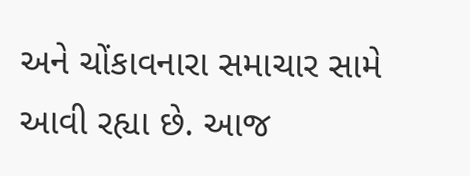અને ચોંકાવનારા સમાચાર સામે આવી રહ્યા છે. આજ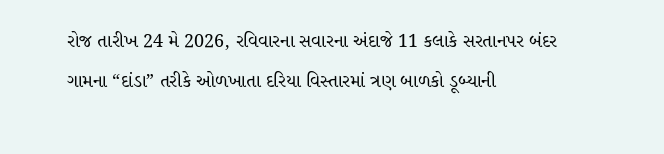રોજ તારીખ 24 મે 2026, રવિવારના સવારના અંદાજે 11 કલાકે સરતાનપર બંદર ગામના “દાંડા” તરીકે ઓળખાતા દરિયા વિસ્તારમાં ત્રણ બાળકો ડૂબ્યાની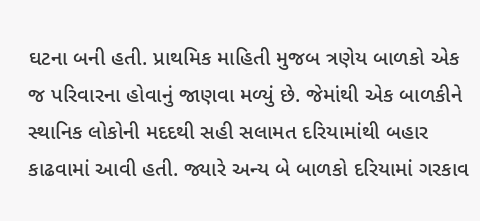ઘટના બની હતી. પ્રાથમિક માહિતી મુજબ ત્રણેય બાળકો એક જ પરિવારના હોવાનું જાણવા મળ્યું છે. જેમાંથી એક બાળકીને સ્થાનિક લોકોની મદદથી સહી સલામત દરિયામાંથી બહાર કાઢવામાં આવી હતી. જ્યારે અન્ય બે બાળકો દરિયામાં ગરકાવ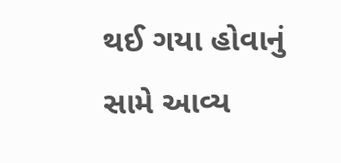થઈ ગયા હોવાનું સામે આવ્ય